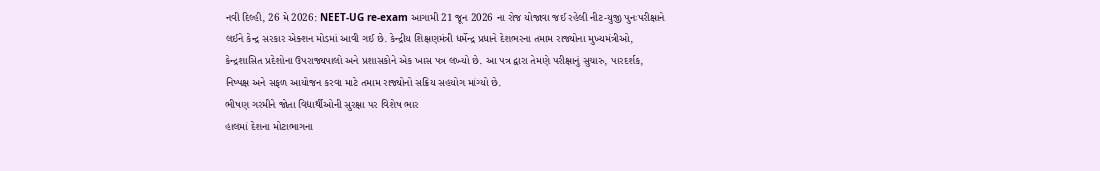નવી દિલ્હી, 26 મે 2026: NEET-UG re-exam આગામી 21 જૂન 2026 ના રોજ યોજાવા જઈ રહેલી નીટ-યુજી પુનઃપરીક્ષાને લઈને કેન્દ્ર સરકાર એક્શન મોડમાં આવી ગઈ છે. કેન્દ્રીય શિક્ષણમંત્રી ધર્મેન્દ્ર પ્રધાને દેશભરના તમામ રાજ્યોના મુખ્યમંત્રીઓ, કેન્દ્રશાસિત પ્રદેશોના ઉપરાજ્યપાલો અને પ્રશાસકોને એક ખાસ પત્ર લખ્યો છે. આ પત્ર દ્વારા તેમણે પરીક્ષાનું સુચારુ, પારદર્શક, નિષ્પક્ષ અને સફળ આયોજન કરવા માટે તમામ રાજ્યોનો સક્રિય સહયોગ માંગ્યો છે.
ભીષણ ગરમીને જોતા વિદ્યાર્થીઓની સુરક્ષા પર વિશેષ ભાર
હાલમાં દેશના મોટાભાગના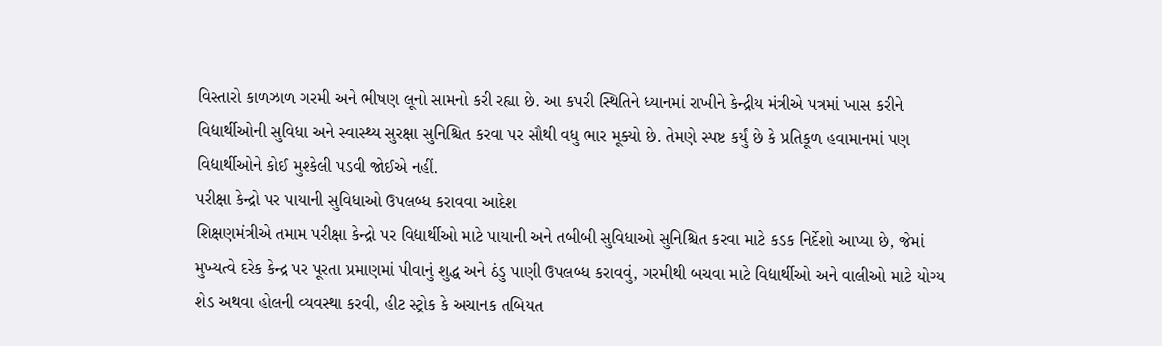વિસ્તારો કાળઝાળ ગરમી અને ભીષણ લૂનો સામનો કરી રહ્યા છે. આ કપરી સ્થિતિને ધ્યાનમાં રાખીને કેન્દ્રીય મંત્રીએ પત્રમાં ખાસ કરીને વિદ્યાર્થીઓની સુવિધા અને સ્વાસ્થ્ય સુરક્ષા સુનિશ્ચિત કરવા પર સૌથી વધુ ભાર મૂક્યો છે. તેમણે સ્પષ્ટ કર્યું છે કે પ્રતિકૂળ હવામાનમાં પણ વિદ્યાર્થીઓને કોઈ મુશ્કેલી પડવી જોઈએ નહીં.
પરીક્ષા કેન્દ્રો પર પાયાની સુવિધાઓ ઉપલબ્ધ કરાવવા આદેશ
શિક્ષણમંત્રીએ તમામ પરીક્ષા કેન્દ્રો પર વિદ્યાર્થીઓ માટે પાયાની અને તબીબી સુવિધાઓ સુનિશ્ચિત કરવા માટે કડક નિર્દેશો આપ્યા છે, જેમાં મુખ્યત્વે દરેક કેન્દ્ર પર પૂરતા પ્રમાણમાં પીવાનું શુદ્ધ અને ઠંડુ પાણી ઉપલબ્ધ કરાવવું, ગરમીથી બચવા માટે વિદ્યાર્થીઓ અને વાલીઓ માટે યોગ્ય શેડ અથવા હોલની વ્યવસ્થા કરવી, હીટ સ્ટ્રોક કે અચાનક તબિયત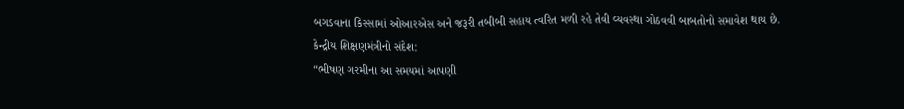બગડવાના કિસ્સામાં ઓઆરએસ અને જરૂરી તબીબી સહાય ત્વરિત મળી રહે તેવી વ્યવસ્થા ગોઠવવી બાબતોનો સમાવેશ થાય છે.
કેન્દ્રીય શિક્ષણમંત્રીનો સંદેશ:
“ભીષણ ગરમીના આ સમયમાં આપણી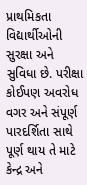પ્રાથમિકતા વિદ્યાર્થીઓની સુરક્ષા અને સુવિધા છે. પરીક્ષા કોઈપણ અવરોધ વગર અને સંપૂર્ણ પારદર્શિતા સાથે પૂર્ણ થાય તે માટે કેન્દ્ર અને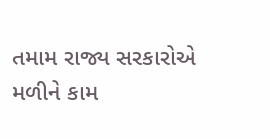તમામ રાજ્ય સરકારોએ મળીને કામ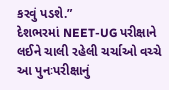કરવું પડશે.”
દેશભરમાં NEET-UG પરીક્ષાને લઈને ચાલી રહેલી ચર્ચાઓ વચ્ચે આ પુનઃપરીક્ષાનું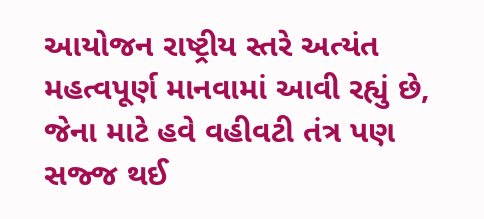આયોજન રાષ્ટ્રીય સ્તરે અત્યંત મહત્વપૂર્ણ માનવામાં આવી રહ્યું છે, જેના માટે હવે વહીવટી તંત્ર પણ સજ્જ થઈ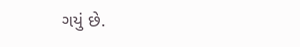ગયું છે.